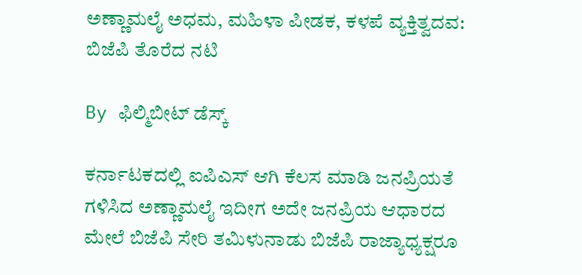ಅಣ್ಣಾಮಲೈ ಅಧಮ, ಮಹಿಳಾ ಪೀಡಕ, ಕಳಪೆ ವ್ಯಕ್ತಿತ್ವದವ: ಬಿಜೆಪಿ ತೊರೆದ ನಟಿ

By ಫಿಲ್ಮಿಬೀಟ್ ಡೆಸ್ಕ್

ಕರ್ನಾಟಕದಲ್ಲಿ ಐಪಿಎಸ್‌ ಆಗಿ ಕೆಲಸ ಮಾಡಿ ಜನಪ್ರಿಯತೆ ಗಳಿಸಿದ ಅಣ್ಣಾಮಲೈ ಇದೀಗ ಅದೇ ಜನಪ್ರಿಯ ಆಧಾರದ ಮೇಲೆ ಬಿಜೆಪಿ ಸೇರಿ ತಮಿಳುನಾಡು ಬಿಜೆಪಿ ರಾಜ್ಯಾಧ್ಯಕ್ಷರೂ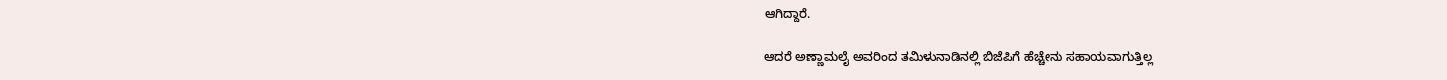ಆಗಿದ್ದಾರೆ.

ಆದರೆ ಅಣ್ಣಾಮಲೈ ಅವರಿಂದ ತಮಿಳುನಾಡಿನಲ್ಲಿ ಬಿಜೆಪಿಗೆ ಹೆಚ್ಚೇನು ಸಹಾಯವಾಗುತ್ತಿಲ್ಲ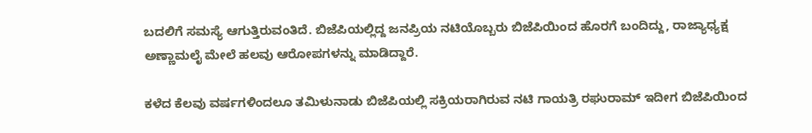ಬದಲಿಗೆ ಸಮಸ್ಯೆ ಆಗುತ್ತಿರುವಂತಿದೆ. ಬಿಜೆಪಿಯಲ್ಲಿದ್ದ ಜನಪ್ರಿಯ ನಟಿಯೊಬ್ಬರು ಬಿಜೆಪಿಯಿಂದ ಹೊರಗೆ ಬಂದಿದ್ದು, ರಾಜ್ಯಾಧ್ಯಕ್ಷ ಅಣ್ಣಾಮಲೈ ಮೇಲೆ ಹಲವು ಆರೋಪಗಳನ್ನು ಮಾಡಿದ್ದಾರೆ.

ಕಳೆದ ಕೆಲವು ವರ್ಷಗಳಿಂದಲೂ ತಮಿಳುನಾಡು ಬಿಜೆಪಿಯಲ್ಲಿ ಸಕ್ರಿಯರಾಗಿರುವ ನಟಿ ಗಾಯತ್ರಿ ರಘುರಾಮ್ ಇದೀಗ ಬಿಜೆಪಿಯಿಂದ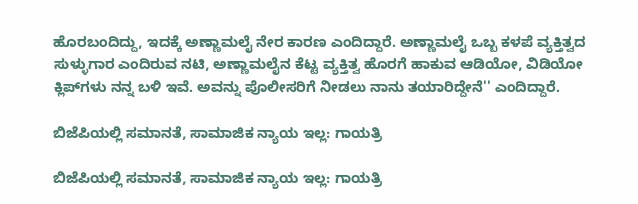ಹೊರಬಂದಿದ್ದು, ಇದಕ್ಕೆ ಅಣ್ಣಾಮಲೈ ನೇರ ಕಾರಣ ಎಂದಿದ್ದಾರೆ. ಅಣ್ಣಾಮಲೈ ಒಬ್ಬ ಕಳಪೆ ವ್ಯಕ್ತಿತ್ವದ ಸುಳ್ಳುಗಾರ ಎಂದಿರುವ ನಟಿ, ಅಣ್ಣಾಮಲೈನ ಕೆಟ್ಟ ವ್ಯಕ್ತಿತ್ವ ಹೊರಗೆ ಹಾಕುವ ಆಡಿಯೋ, ವಿಡಿಯೋ ಕ್ಲಿಪ್‌ಗಳು ನನ್ನ ಬಳಿ ಇವೆ. ಅವನ್ನು ಪೊಲೀಸರಿಗೆ ನೀಡಲು ನಾನು ತಯಾರಿದ್ದೇನೆ'' ಎಂದಿದ್ದಾರೆ.

ಬಿಜೆಪಿಯಲ್ಲಿ ಸಮಾನತೆ, ಸಾಮಾಜಿಕ ನ್ಯಾಯ ಇಲ್ಲ: ಗಾಯತ್ರಿ

ಬಿಜೆಪಿಯಲ್ಲಿ ಸಮಾನತೆ, ಸಾಮಾಜಿಕ ನ್ಯಾಯ ಇಲ್ಲ: ಗಾಯತ್ರಿ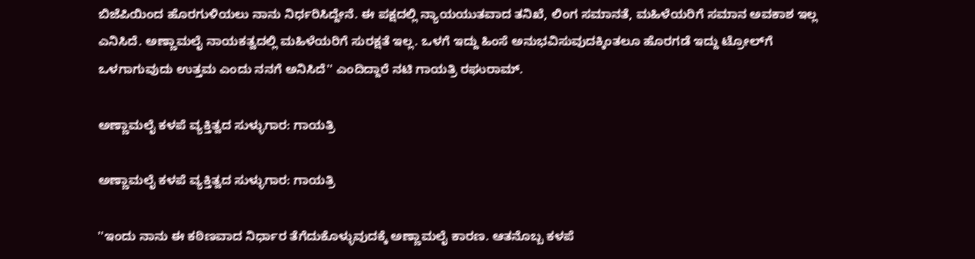ಬಿಜೆಪಿಯಿಂದ ಹೊರಗುಳಿಯಲು ನಾನು ನಿರ್ಧರಿಸಿದ್ದೇನೆ. ಈ ಪಕ್ಷದಲ್ಲಿ ನ್ಯಾಯಯುತವಾದ ತನಿಖೆ, ಲಿಂಗ ಸಮಾನತೆ, ಮಹಿಳೆಯರಿಗೆ ಸಮಾನ ಅವಕಾಶ ಇಲ್ಲ ಎನಿಸಿದೆ. ಅಣ್ಣಾಮಲೈ ನಾಯಕತ್ವದಲ್ಲಿ ಮಹಿಳೆಯರಿಗೆ ಸುರಕ್ಷತೆ ಇಲ್ಲ. ಒಳಗೆ ಇದ್ದು ಹಿಂಸೆ ಅನುಭವಿಸುವುದಕ್ಕಿಂತಲೂ ಹೊರಗಡೆ ಇದ್ದು ಟ್ರೋಲ್‌ಗೆ ಒಳಗಾಗುವುದು ಉತ್ತಮ ಎಂದು ನನಗೆ ಅನಿಸಿದೆ'' ಎಂದಿದ್ದಾರೆ ನಟಿ ಗಾಯತ್ರಿ ರಘುರಾಮ್.

ಅಣ್ಣಾಮಲೈ ಕಳಪೆ ವ್ಯಕ್ತಿತ್ವದ ಸುಳ್ಳುಗಾರ: ಗಾಯತ್ರಿ

ಅಣ್ಣಾಮಲೈ ಕಳಪೆ ವ್ಯಕ್ತಿತ್ವದ ಸುಳ್ಳುಗಾರ: ಗಾಯತ್ರಿ

''ಇಂದು ನಾನು ಈ ಕಠಿಣವಾದ ನಿರ್ಧಾರ ತೆಗೆದುಕೊಳ್ಳುವುದಕ್ಕೆ ಅಣ್ಣಾಮಲೈ ಕಾರಣ. ಆತನೊಬ್ಬ ಕಳಪೆ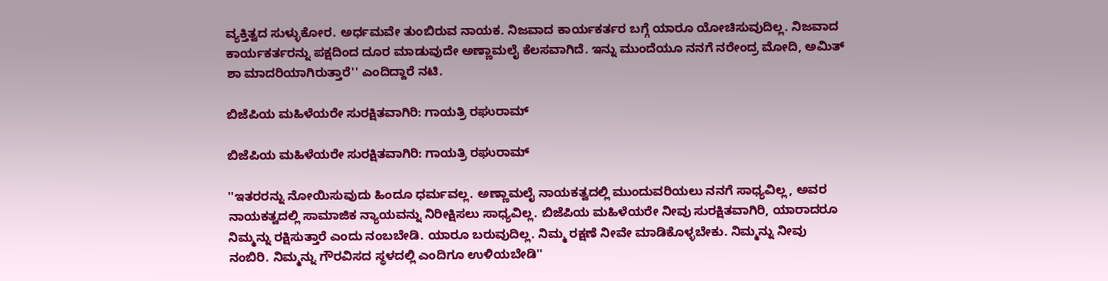ವ್ಯಕ್ತಿತ್ವದ ಸುಳ್ಳುಕೋರ. ಅರ್ಧಮವೇ ತುಂಬಿರುವ ನಾಯಕ. ನಿಜವಾದ ಕಾರ್ಯಕರ್ತರ ಬಗ್ಗೆ ಯಾರೂ ಯೋಚಿಸುವುದಿಲ್ಲ. ನಿಜವಾದ ಕಾರ್ಯಕರ್ತರನ್ನು ಪಕ್ಷದಿಂದ ದೂರ ಮಾಡುವುದೇ ಅಣ್ಣಾಮಲೈ ಕೆಲಸವಾಗಿದೆ. ಇನ್ನು ಮುಂದೆಯೂ ನನಗೆ ನರೇಂದ್ರ ಮೋದಿ, ಅಮಿತ್ ಶಾ ಮಾದರಿಯಾಗಿರುತ್ತಾರೆ'' ಎಂದಿದ್ದಾರೆ ನಟಿ.

ಬಿಜೆಪಿಯ ಮಹಿಳೆಯರೇ ಸುರಕ್ಷಿತವಾಗಿರಿ: ಗಾಯತ್ರಿ ರಘುರಾಮ್

ಬಿಜೆಪಿಯ ಮಹಿಳೆಯರೇ ಸುರಕ್ಷಿತವಾಗಿರಿ: ಗಾಯತ್ರಿ ರಘುರಾಮ್

''ಇತರರನ್ನು ನೋಯಿಸುವುದು ಹಿಂದೂ ಧರ್ಮವಲ್ಲ. ಅಣ್ಣಾಮಲೈ ನಾಯಕತ್ವದಲ್ಲಿ ಮುಂದುವರಿಯಲು ನನಗೆ ಸಾಧ್ಯವಿಲ್ಲ, ಅವರ ನಾಯಕತ್ವದಲ್ಲಿ ಸಾಮಾಜಿಕ ನ್ಯಾಯವನ್ನು ನಿರೀಕ್ಷಿಸಲು ಸಾಧ್ಯವಿಲ್ಲ. ಬಿಜೆಪಿಯ ಮಹಿಳೆಯರೇ ನೀವು ಸುರಕ್ಷಿತವಾಗಿರಿ, ಯಾರಾದರೂ ನಿಮ್ಮನ್ನು ರಕ್ಷಿಸುತ್ತಾರೆ ಎಂದು ನಂಬಬೇಡಿ. ಯಾರೂ ಬರುವುದಿಲ್ಲ. ನಿಮ್ಮ ರಕ್ಷಣೆ ನೀವೇ ಮಾಡಿಕೊಳ್ಳಬೇಕು. ನಿಮ್ಮನ್ನು ನೀವು ನಂಬಿರಿ. ನಿಮ್ಮನ್ನು ಗೌರವಿಸದ ಸ್ಥಳದಲ್ಲಿ ಎಂದಿಗೂ ಉಳಿಯಬೇಡಿ''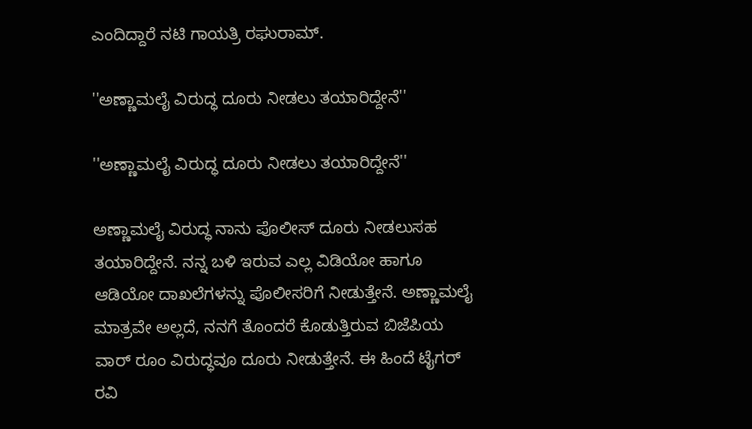ಎಂದಿದ್ದಾರೆ ನಟಿ ಗಾಯತ್ರಿ ರಘುರಾಮ್.

''ಅಣ್ಣಾಮಲೈ ವಿರುದ್ಧ ದೂರು ನೀಡಲು ತಯಾರಿದ್ದೇನೆ''

''ಅಣ್ಣಾಮಲೈ ವಿರುದ್ಧ ದೂರು ನೀಡಲು ತಯಾರಿದ್ದೇನೆ''

ಅಣ್ಣಾಮಲೈ ವಿರುದ್ಧ ನಾನು ಪೊಲೀಸ್ ದೂರು ನೀಡಲುಸಹ ತಯಾರಿದ್ದೇನೆ. ನನ್ನ ಬಳಿ ಇರುವ ಎಲ್ಲ ವಿಡಿಯೋ ಹಾಗೂ ಆಡಿಯೋ ದಾಖಲೆಗಳನ್ನು ಪೊಲೀಸರಿಗೆ ನೀಡುತ್ತೇನೆ. ಅಣ್ಣಾಮಲೈ ಮಾತ್ರವೇ ಅಲ್ಲದೆ, ನನಗೆ ತೊಂದರೆ ಕೊಡುತ್ತಿರುವ ಬಿಜೆಪಿಯ ವಾರ್ ರೂಂ ವಿರುದ್ಧವೂ ದೂರು ನೀಡುತ್ತೇನೆ. ಈ ಹಿಂದೆ ಟೈಗರ್ ರವಿ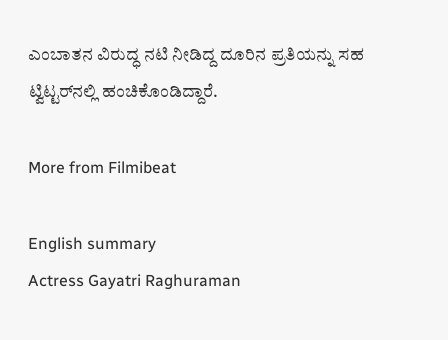ಎಂಬಾತನ ವಿರುದ್ಧ ನಟಿ ನೀಡಿದ್ದ ದೂರಿನ ಪ್ರತಿಯನ್ನು ಸಹ ಟ್ವಿಟ್ಟರ್‌ನಲ್ಲಿ ಹಂಚಿಕೊಂಡಿದ್ದಾರೆ.

More from Filmibeat

English summary
Actress Gayatri Raghuraman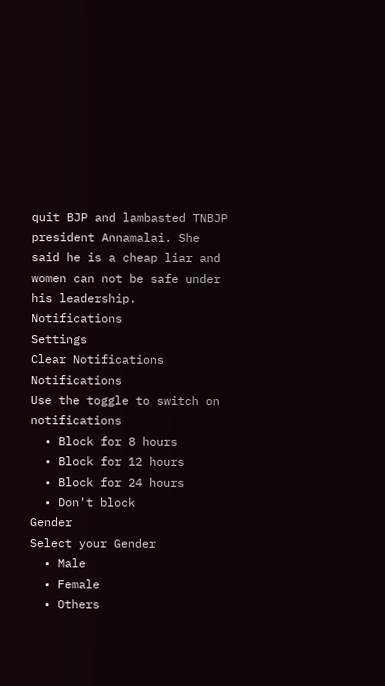quit BJP and lambasted TNBJP president Annamalai. She said he is a cheap liar and women can not be safe under his leadership.
Notifications
Settings
Clear Notifications
Notifications
Use the toggle to switch on notifications
  • Block for 8 hours
  • Block for 12 hours
  • Block for 24 hours
  • Don't block
Gender
Select your Gender
  • Male
  • Female
  • Others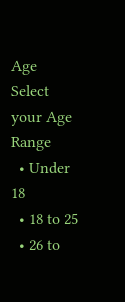Age
Select your Age Range
  • Under 18
  • 18 to 25
  • 26 to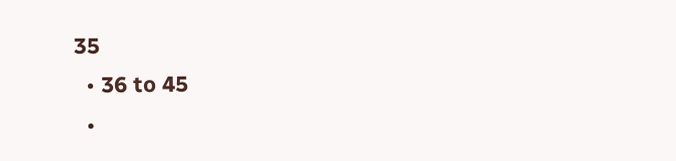35
  • 36 to 45
  •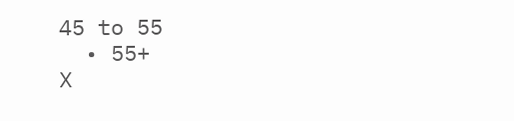45 to 55
  • 55+
X